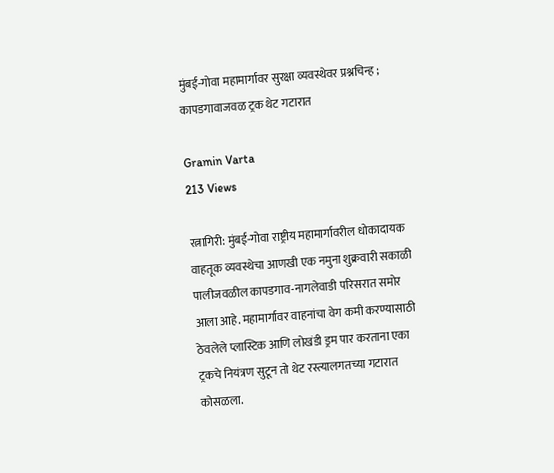मुंबई-गोवा महामार्गावर सुरक्षा व्यवस्थेवर प्रश्नचिन्ह ; कापडगावाजवळ ट्रक थेट गटारात

Gramin Varta
213 Views

रत्नागिरी: मुंबई-गोवा राष्ट्रीय महामार्गावरील धोकादायक वाहतूक व्यवस्थेचा आणखी एक नमुना शुक्रवारी सकाळी पालीजवळील कापडगाव-नागलेवाडी परिसरात समोर आला आहे. महामार्गावर वाहनांचा वेग कमी करण्यासाठी ठेवलेले प्लास्टिक आणि लोखंडी ड्रम पार करताना एका ट्रकचे नियंत्रण सुटून तो थेट रस्त्यालगतच्या गटारात कोसळला.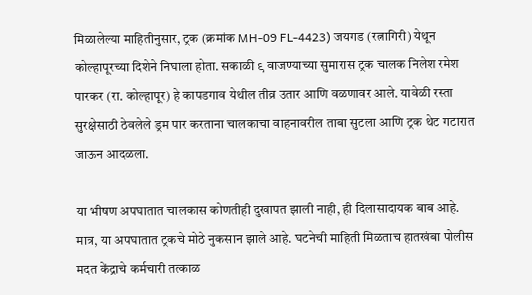मिळालेल्या माहितीनुसार, ट्रक (क्रमांक MH-09 FL-4423) जयगड (रत्नागिरी) येथून कोल्हापूरच्या दिशेने निघाला होता. सकाळी ९ वाजण्याच्या सुमारास ट्रक चालक निलेश रमेश पारकर (रा. कोल्हापूर) हे कापडगाव येथील तीव्र उतार आणि वळणावर आले. यावेळी रस्ता सुरक्षेसाठी ठेवलेले ड्रम पार करताना चालकाचा वाहनावरील ताबा सुटला आणि ट्रक थेट गटारात जाऊन आदळला.

या भीषण अपघातात चालकास कोणतीही दुखापत झाली नाही, ही दिलासादायक बाब आहे. मात्र, या अपघातात ट्रकचे मोठे नुकसान झाले आहे. घटनेची माहिती मिळताच हातखंबा पोलीस मदत केंद्राचे कर्मचारी तत्काळ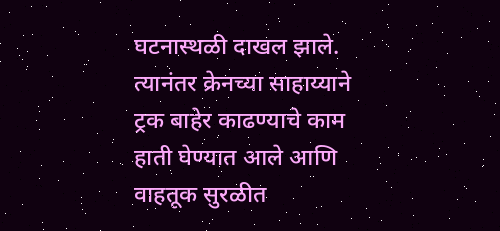घटनास्थळी दाखल झाले. त्यानंतर क्रेनच्या साहाय्याने ट्रक बाहेर काढण्याचे काम हाती घेण्यात आले आणि वाहतूक सुरळीत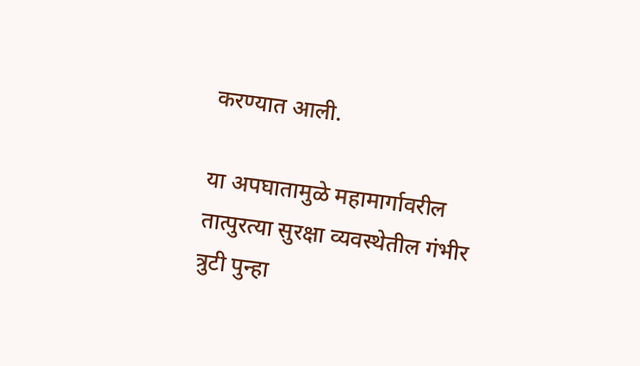करण्यात आली.

या अपघातामुळे महामार्गावरील तात्पुरत्या सुरक्षा व्यवस्थेतील गंभीर त्रुटी पुन्हा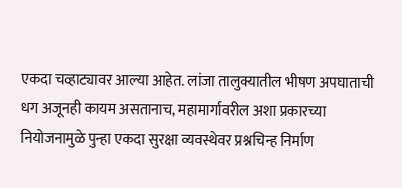एकदा चव्हाट्यावर आल्या आहेत. लांजा तालुक्यातील भीषण अपघाताची धग अजूनही कायम असतानाच, महामार्गावरील अशा प्रकारच्या नियोजनामुळे पुन्हा एकदा सुरक्षा व्यवस्थेवर प्रश्नचिन्ह निर्माण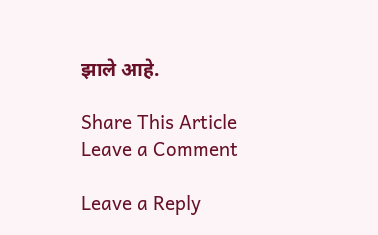झाले आहे.

Share This Article
Leave a Comment

Leave a Reply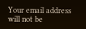Your email address will not be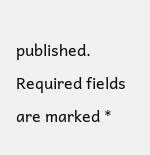published. Required fields are marked *